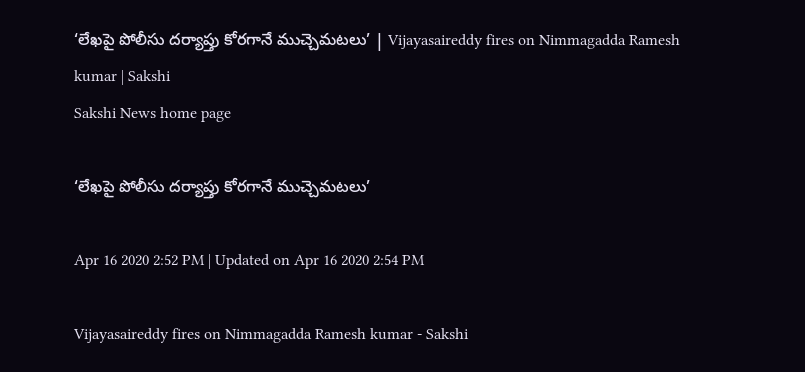‘లేఖపై పోలీసు దర్యాప్తు కోరగానే ముచ్చెమటలు’ | Vijayasaireddy fires on Nimmagadda Ramesh kumar | Sakshi
Sakshi News home page

‘లేఖపై పోలీసు దర్యాప్తు కోరగానే ముచ్చెమటలు’

Apr 16 2020 2:52 PM | Updated on Apr 16 2020 2:54 PM

Vijayasaireddy fires on Nimmagadda Ramesh kumar - Sakshi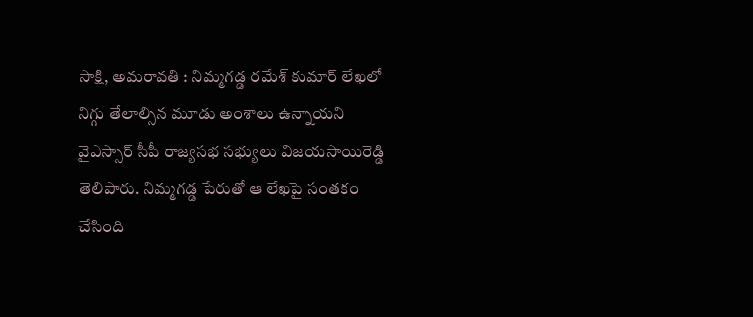సాక్షి, అమరావతి : నిమ్మగడ్డ రమేశ్‌ కుమార్‌ లేఖలో నిగ్గు తేలాల్సిన మూడు అంశాలు ఉన్నాయని వైఎస్సార్‌ సీపీ రాజ్యసభ సభ్యులు విజయసాయిరెడ్డి  తెలిపారు. నిమ్మగడ్డ పేరుతో ఆ లేఖపై సంతకం చేసింది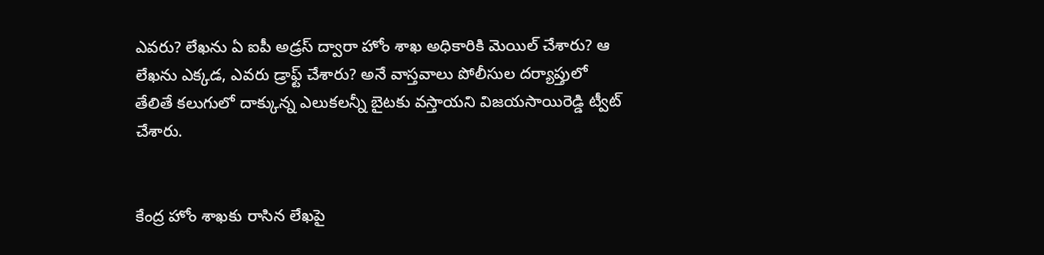ఎవరు? లేఖను ఏ ఐపీ అడ్రస్ ద్వారా హోం శాఖ అధికారికి మెయిల్ చేశారు? ఆ లేఖను ఎక్కడ, ఎవరు డ్రాఫ్ట్ చేశారు? అనే వాస్తవాలు పోలీసుల దర్యాప్తులో తేలితే కలుగులో దాక్కున్న ఎలుకలన్నీ బైటకు వస్తాయని విజయసాయిరెడ్డి ట్వీట్‌ చేశారు.


కేంద్ర హోం శాఖకు రాసిన లేఖపై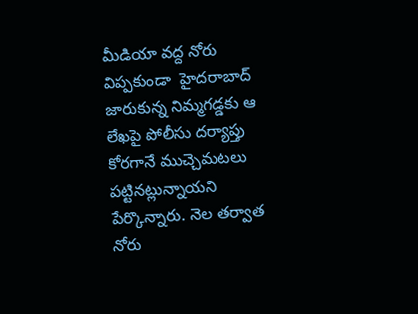మీడియా వద్ద నోరు విప్పకుండా  హైదరాబాద్ జారుకున్న నిమ్మగడ్డకు ఆ లేఖపై పోలీసు దర్యాప్తు కోరగానే ముచ్చెమటలు పట్టినట్లున్నాయని పేర్కొన్నారు. నెల తర్వాత నోరు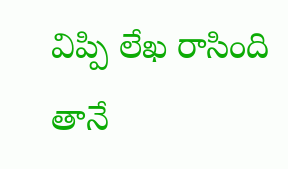విప్పి లేఖ రాసింది తానే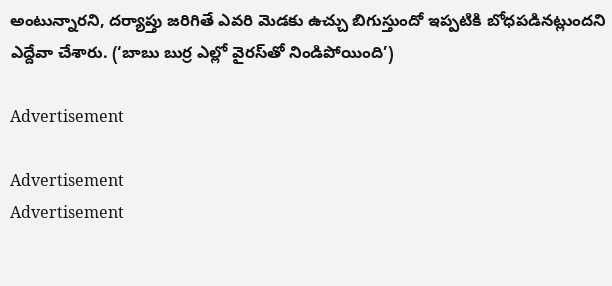అంటున్నారని, దర్యాప్తు జరిగితే ఎవరి మెడకు ఉచ్చు బిగుస్తుందో ఇప్పటికి బోధపడినట్లుందని ఎద్దేవా చేశారు. (‘బాబు బుర్ర ఎల్లో వైరస్‌తో నిండిపోయింది’)

Advertisement

Advertisement
Advertisement